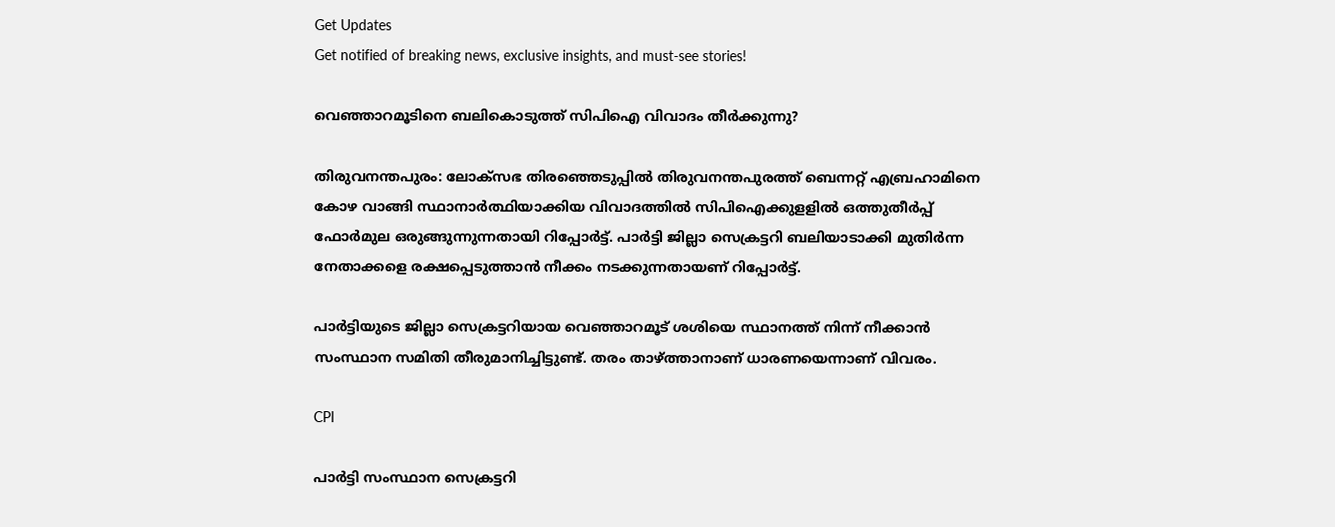Get Updates
Get notified of breaking news, exclusive insights, and must-see stories!

വെഞ്ഞാറമൂടിനെ ബലികൊടുത്ത് സിപിഐ വിവാദം തീര്‍ക്കുന്നു?

തിരുവനന്തപുരം: ലോക്‌സഭ തിരഞ്ഞെടുപ്പില്‍ തിരുവനന്തപുരത്ത് ബെന്നറ്റ് എബ്രഹാമിനെ കോഴ വാങ്ങി സ്ഥാനാര്‍ത്ഥിയാക്കിയ വിവാദത്തില്‍ സിപിഐക്കുളളില്‍ ഒത്തുതീര്‍പ്പ് ഫോര്‍മുല ഒരുങ്ങുന്നുന്നതായി റിപ്പോര്‍ട്ട്. പാര്‍ട്ടി ജില്ലാ സെക്രട്ടറി ബലിയാടാക്കി മുതിര്‍ന്ന നേതാക്കളെ രക്ഷപ്പെടുത്താന്‍ നീക്കം നടക്കുന്നതായണ് റിപ്പോര്‍ട്ട്.

പാര്‍ട്ടിയുടെ ജില്ലാ സെക്രട്ടറിയായ വെഞ്ഞാറമൂട് ശശിയെ സ്ഥാനത്ത് നിന്ന് നീക്കാന്‍ സംസ്ഥാന സമിതി തീരുമാനിച്ചിട്ടുണ്ട്. തരം താഴ്ത്താനാണ് ധാരണയെന്നാണ് വിവരം.

CPI

പാര്‍ട്ടി സംസ്ഥാന സെക്രട്ടറി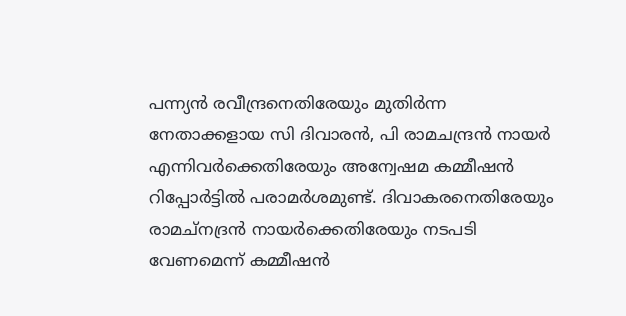പന്ന്യന്‍ രവീന്ദ്രനെതിരേയും മുതിര്‍ന്ന നേതാക്കളായ സി ദിവാരന്‍, പി രാമചന്ദ്രന്‍ നായര്‍ എന്നിവര്‍ക്കെതിരേയും അന്വേഷമ കമ്മീഷന്‍ റിപ്പോര്‍ട്ടില്‍ പരാമര്‍ശമുണ്ട്. ദിവാകരനെതിരേയും രാമച്‌നദ്രന്‍ നായര്‍ക്കെതിരേയും നടപടി വേണമെന്ന് കമ്മീഷന്‍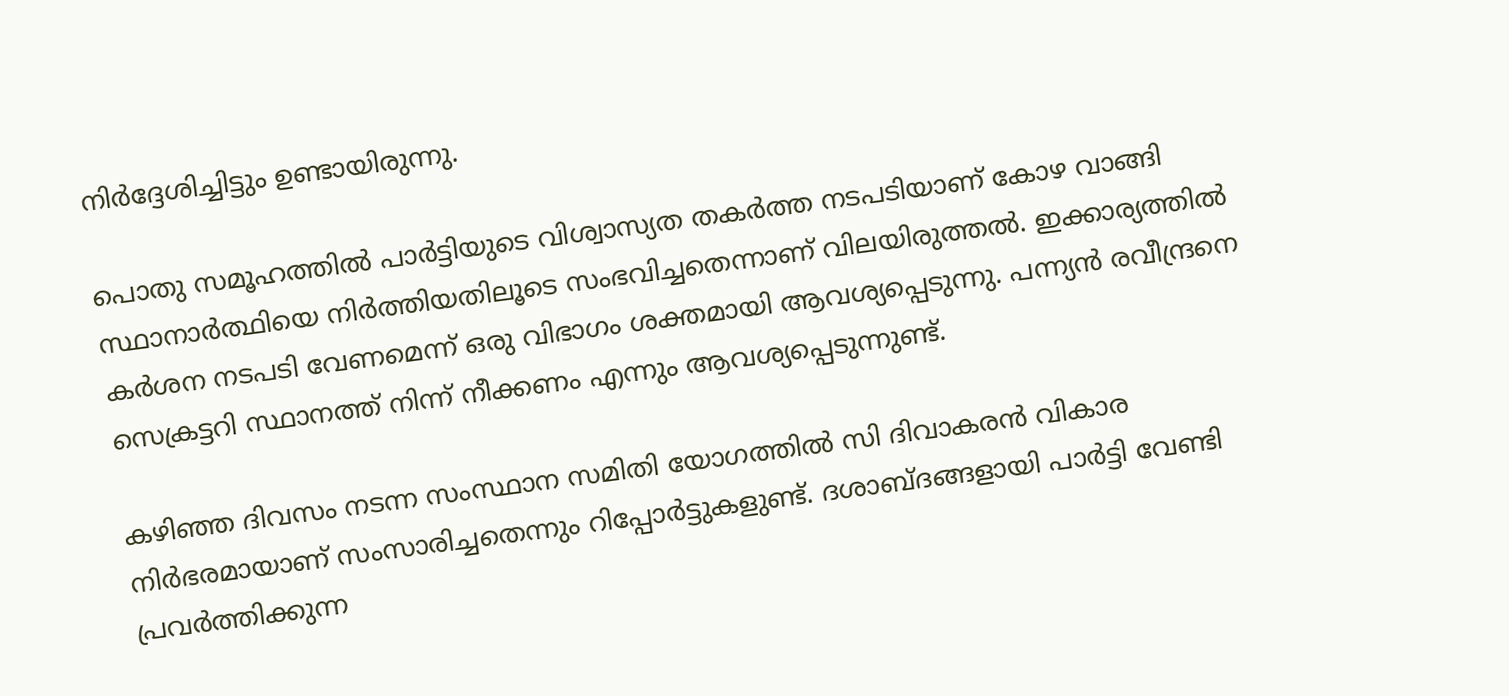നിര്‍ദ്ദേശിച്ചിട്ടും ഉണ്ടായിരുന്നു.

പൊതു സമൂഹത്തില്‍ പാര്‍ട്ടിയുടെ വിശ്വാസ്യത തകര്‍ത്ത നടപടിയാണ് കോഴ വാങ്ങി സ്ഥാനാര്‍ത്ഥിയെ നിര്‍ത്തിയതിലൂടെ സംഭവിച്ചതെന്നാണ് വിലയിരുത്തല്‍. ഇക്കാര്യത്തില്‍ കര്‍ശന നടപടി വേണമെന്ന് ഒരു വിഭാഗം ശക്തമായി ആവശ്യപ്പെടുന്നു. പന്ന്യന്‍ രവീന്ദ്രനെ സെക്രട്ടറി സ്ഥാനത്ത് നിന്ന് നീക്കണം എന്നും ആവശ്യപ്പെടുന്നുണ്ട്.

കഴിഞ്ഞ ദിവസം നടന്ന സംസ്ഥാന സമിതി യോഗത്തില്‍ സി ദിവാകരന്‍ വികാര നിര്‍ഭരമായാണ് സംസാരിച്ചതെന്നും റിപ്പോര്‍ട്ടുകളുണ്ട്. ദശാബ്ദങ്ങളായി പാര്‍ട്ടി വേണ്ടി പ്രവര്‍ത്തിക്കുന്ന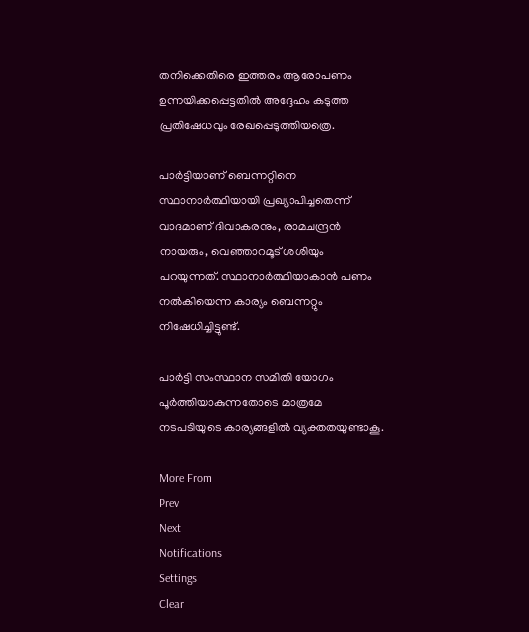തനിക്കെതിരെ ഇത്തരം ആരോപണം ഉന്നയിക്കപ്പെട്ടതില്‍ അദ്ദേഹം കടുത്ത പ്രതിഷേധവും രേഖപ്പെടുത്തിയത്രെ.

പാര്‍ട്ടിയാണ് ബെന്നറ്റിനെ സ്ഥാനാര്‍ത്ഥിയായി പ്രഖ്യാപിച്ചതെന്ന് വാദമാണ് ദിവാകരനും, രാമചന്ദ്രന്‍ നായരും, വെഞ്ഞാറമൂട് ശശിയും പറയുന്നത്. സ്ഥാനാര്‍ത്ഥിയാകാന്‍ പണം നല്‍കിയെന്ന കാര്യം ബെന്നറ്റും നിഷേധിച്ചിട്ടുണ്ട്.

പാര്‍ട്ടി സംസ്ഥാന സമിതി യോഗം പൂര്‍ത്തിയാകുന്നതോടെ മാത്രമേ നടപടിയുടെ കാര്യങ്ങളില്‍ വ്യക്തതയുണ്ടാകൂ.

More From
Prev
Next
Notifications
Settings
Clear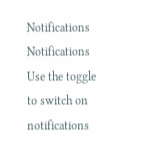Notifications
Notifications
Use the toggle to switch on notifications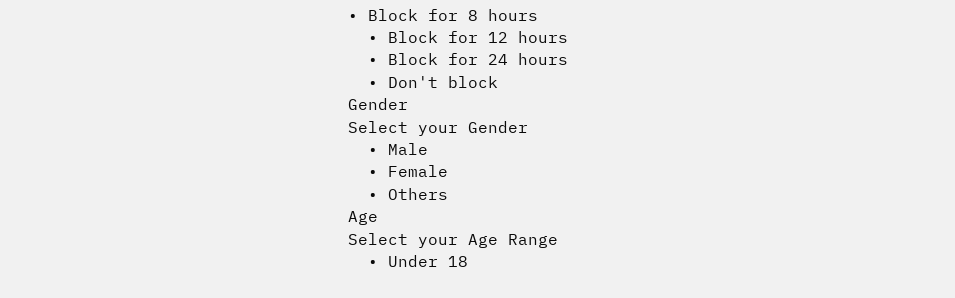• Block for 8 hours
  • Block for 12 hours
  • Block for 24 hours
  • Don't block
Gender
Select your Gender
  • Male
  • Female
  • Others
Age
Select your Age Range
  • Under 18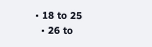• 18 to 25
  • 26 to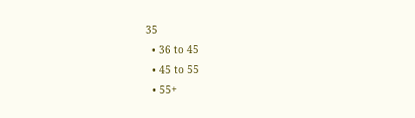35
  • 36 to 45
  • 45 to 55
  • 55+